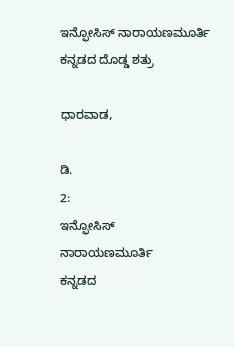ಇನ್ಫೋಸಿಸ್‌ ನಾರಾಯಣಮೂರ್ತಿ ಕನ್ನಡದ ದೊಡ್ಡ ಶತ್ರು

ಧಾರವಾಡ,

ಡಿ.
2:
ಇನ್ಫೋಸಿಸ್‌
ನಾರಾಯಣಮೂರ್ತಿ
ಕನ್ನಡದ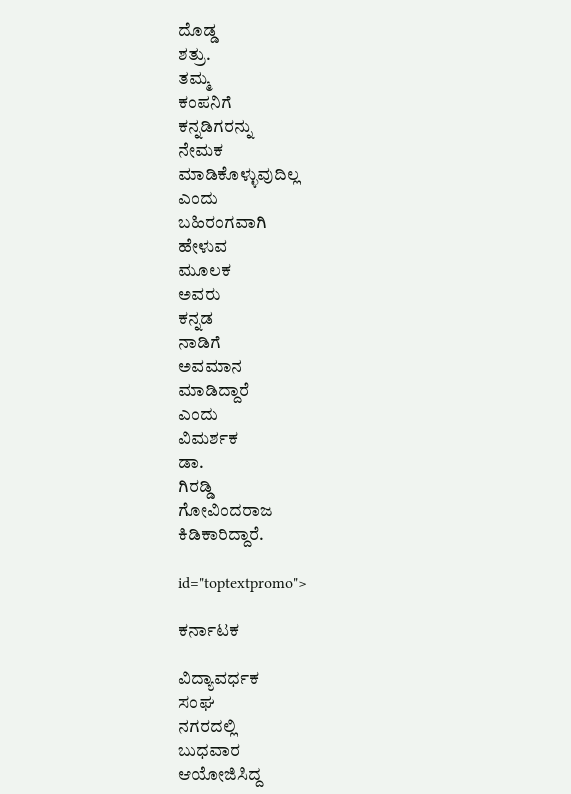ದೊಡ್ಡ
ಶತ್ರು.
ತಮ್ಮ
ಕಂಪನಿಗೆ
ಕನ್ನಡಿಗರನ್ನು
ನೇಮಕ
ಮಾಡಿಕೊಳ್ಳುವುದಿಲ್ಲ
ಎಂದು
ಬಹಿರಂಗವಾಗಿ
ಹೇಳುವ
ಮೂಲಕ
ಅವರು
ಕನ್ನಡ
ನಾಡಿಗೆ
ಅವಮಾನ
ಮಾಡಿದ್ದಾರೆ
ಎಂದು
ವಿಮರ್ಶಕ
ಡಾ.
ಗಿರಡ್ಡಿ
ಗೋವಿಂದರಾಜ
ಕಿಡಿಕಾರಿದ್ದಾರೆ.

id="toptextpromo">

ಕರ್ನಾಟಕ

ವಿದ್ಯಾವರ್ಧಕ
ಸಂಘ
ನಗರದಲ್ಲಿ
ಬುಧವಾರ
ಆಯೋಜಿಸಿದ್ದ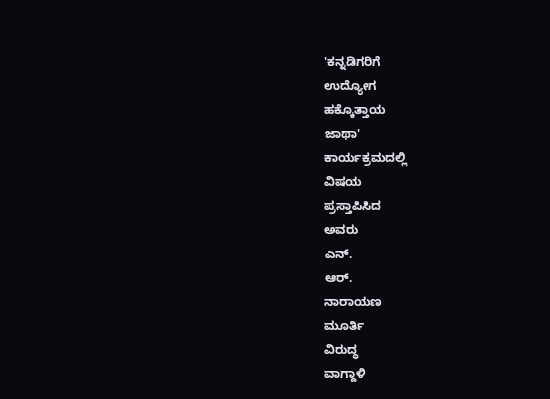'ಕನ್ನಡಿಗರಿಗೆ
ಉದ್ಯೋಗ
ಹಕ್ಕೊತ್ತಾಯ
ಜಾಥಾ'
ಕಾರ್ಯಕ್ರಮದಲ್ಲಿ
ವಿಷಯ
ಪ್ರಸ್ತಾಪಿಸಿದ
ಅವರು
ಎನ್.
ಆರ್.
ನಾರಾಯಣ
ಮೂರ್ತಿ
ವಿರುದ್ಧ
ವಾಗ್ದಾಳಿ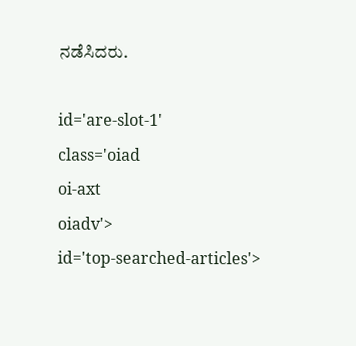ನಡೆಸಿದರು.

id='are-slot-1'
class='oiad
oi-axt
oiadv'>
id='top-searched-articles'>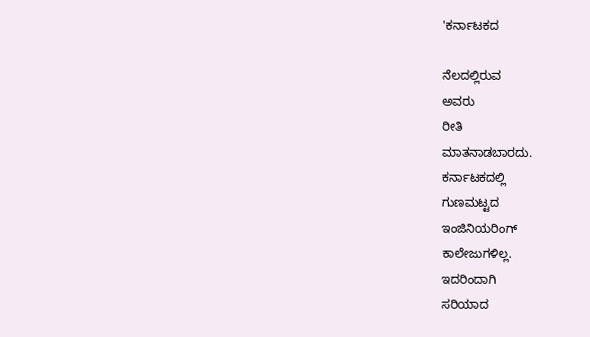'ಕರ್ನಾಟಕದ

ನೆಲದಲ್ಲಿರುವ
ಅವರು
ರೀತಿ
ಮಾತನಾಡಬಾರದು.
ಕರ್ನಾಟಕದಲ್ಲಿ
ಗುಣಮಟ್ಟದ
ಇಂಜಿನಿಯರಿಂಗ್‌
ಕಾಲೇಜುಗಳಿಲ್ಲ.
ಇದರಿಂದಾಗಿ
ಸರಿಯಾದ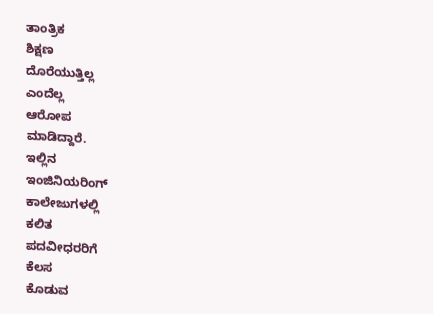ತಾಂತ್ರಿಕ
ಶಿಕ್ಷಣ
ದೊರೆಯುತ್ತಿಲ್ಲ
ಎಂದೆಲ್ಲ
ಆರೋಪ
ಮಾಡಿದ್ದಾರೆ.
ಇಲ್ಲಿನ
ಇಂಜಿನಿಯರಿಂಗ್‌
ಕಾಲೇಜುಗಳಲ್ಲಿ
ಕಲಿತ
ಪದವೀಧರರಿಗೆ
ಕೆಲಸ
ಕೊಡುವ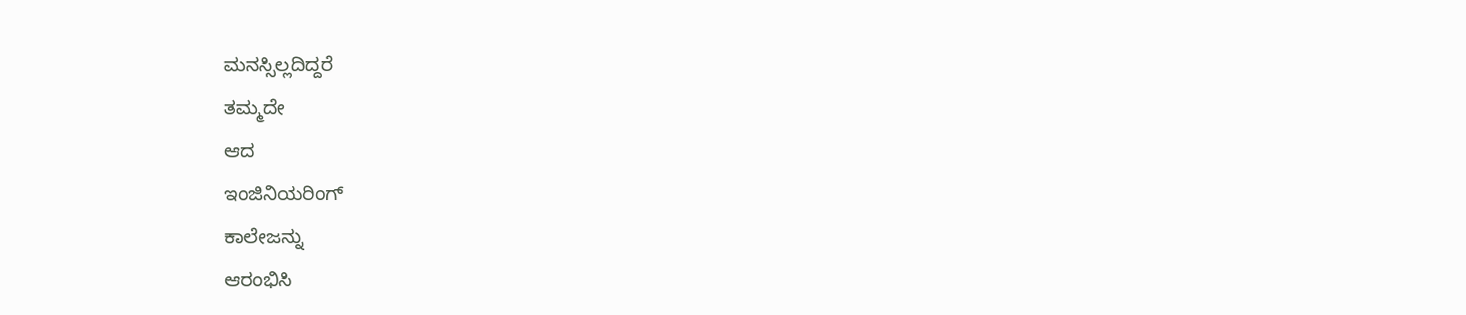ಮನಸ್ಸಿಲ್ಲದಿದ್ದರೆ
ತಮ್ಮದೇ
ಆದ
ಇಂಜಿನಿಯರಿಂಗ್‌
ಕಾಲೇಜನ್ನು
ಆರಂಭಿಸಿ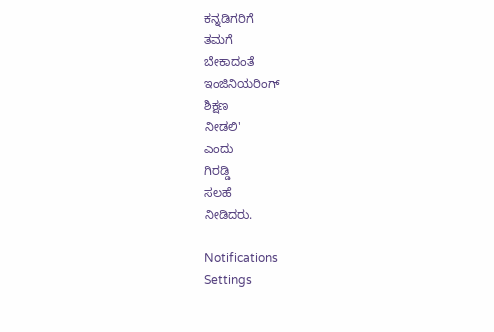ಕನ್ನಡಿಗರಿಗೆ
ತಮಗೆ
ಬೇಕಾದಂತೆ
ಇಂಜಿನಿಯರಿಂಗ್‌
ಶಿಕ್ಷಣ
ನೀಡಲಿ'
ಎಂದು
ಗಿರಡ್ಡಿ
ಸಲಹೆ
ನೀಡಿದರು.

Notifications
Settings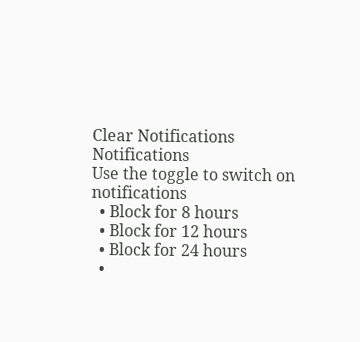Clear Notifications
Notifications
Use the toggle to switch on notifications
  • Block for 8 hours
  • Block for 12 hours
  • Block for 24 hours
  •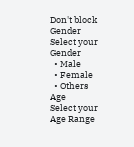Don't block
Gender
Select your Gender
  • Male
  • Female
  • Others
Age
Select your Age Range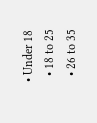• Under 18
  • 18 to 25
  • 26 to 35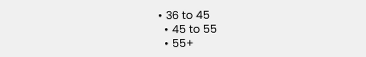• 36 to 45
  • 45 to 55
  • 55+